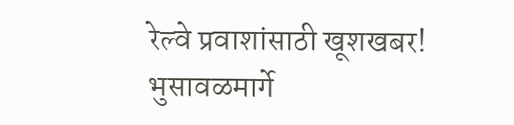रेल्वे प्रवाशांसाठी खूशखबर! भुसावळमार्गे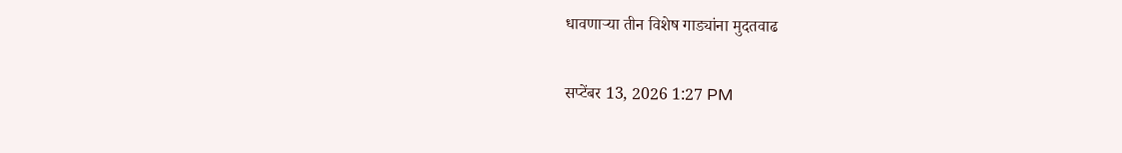धावणाऱ्या तीन विशेष गाड्यांना मुदतवाढ

सप्टेंबर 13, 2026 1:27 PM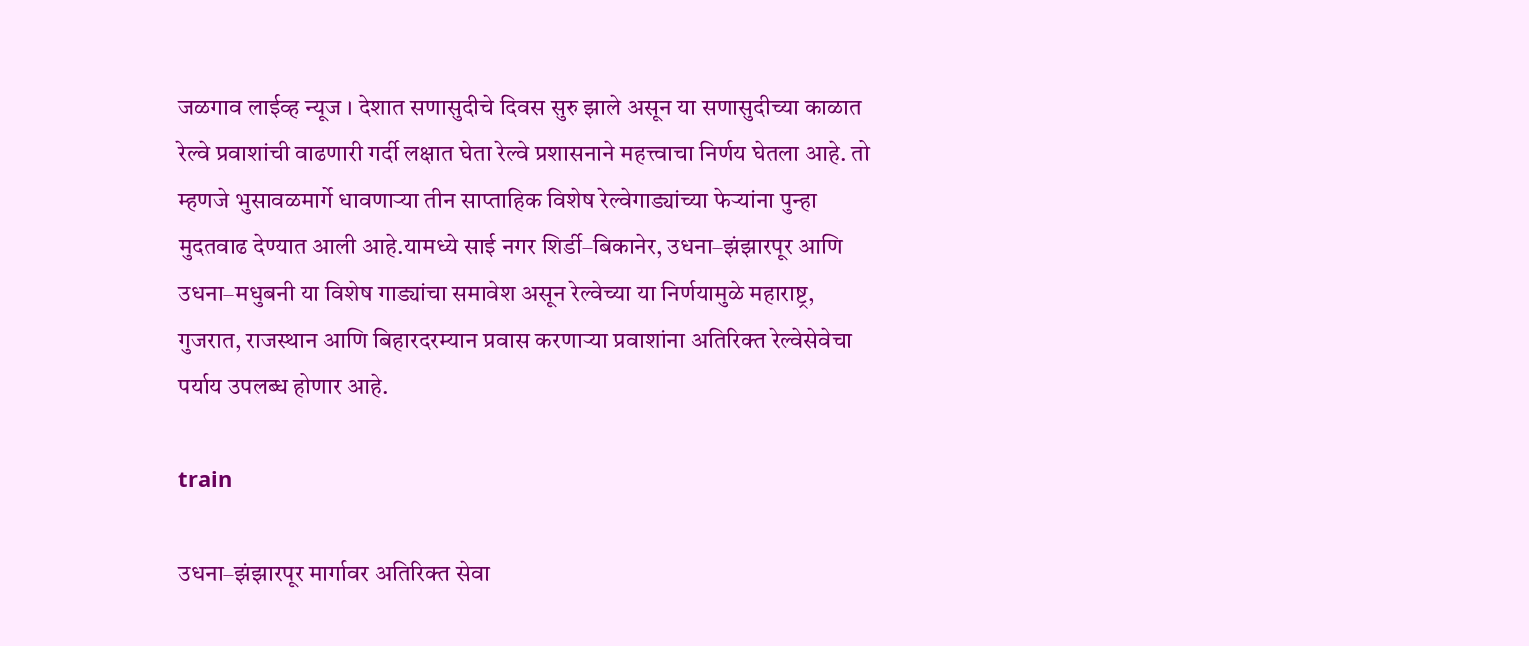जळगाव लाईव्ह न्यूज । देशात सणासुदीचे दिवस सुरु झाले असून या सणासुदीच्या काळात रेल्वे प्रवाशांची वाढणारी गर्दी लक्षात घेता रेल्वे प्रशासनाने महत्त्वाचा निर्णय घेतला आहे. तो म्हणजे भुसावळमार्गे धावणाऱ्या तीन साप्ताहिक विशेष रेल्वेगाड्यांच्या फेऱ्यांना पुन्हा मुदतवाढ देण्यात आली आहे.यामध्ये साई नगर शिर्डी–बिकानेर, उधना–झंझारपूर आणि उधना–मधुबनी या विशेष गाड्यांचा समावेश असून रेल्वेच्या या निर्णयामुळे महाराष्ट्र, गुजरात, राजस्थान आणि बिहारदरम्यान प्रवास करणाऱ्या प्रवाशांना अतिरिक्त रेल्वेसेवेचा पर्याय उपलब्ध होणार आहे.

train

उधना–झंझारपूर मार्गावर अतिरिक्त सेवा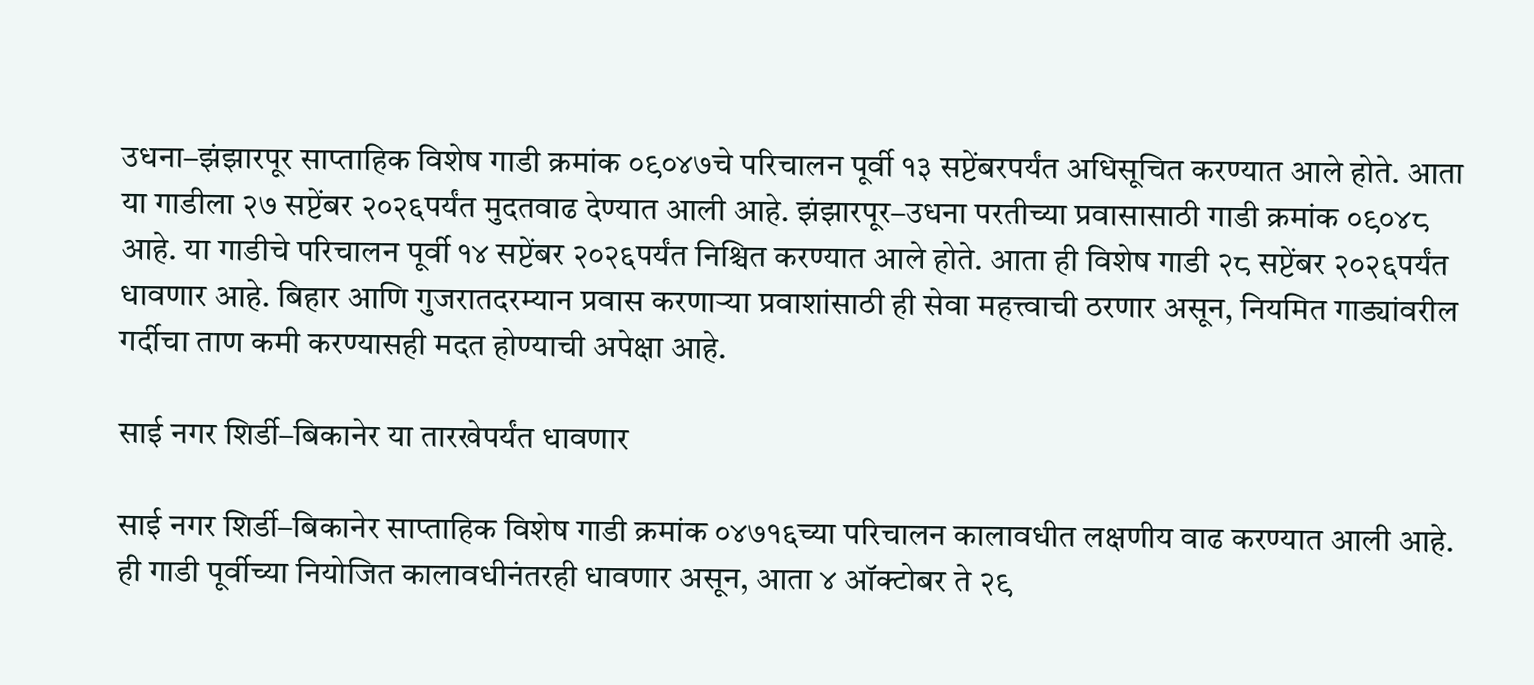उधना–झंझारपूर साप्ताहिक विशेष गाडी क्रमांक ०९०४७चे परिचालन पूर्वी १३ सप्टेंबरपर्यंत अधिसूचित करण्यात आले होते. आता या गाडीला २७ सप्टेंबर २०२६पर्यंत मुदतवाढ देण्यात आली आहे. झंझारपूर–उधना परतीच्या प्रवासासाठी गाडी क्रमांक ०९०४८ आहे. या गाडीचे परिचालन पूर्वी १४ सप्टेंबर २०२६पर्यंत निश्चित करण्यात आले होते. आता ही विशेष गाडी २८ सप्टेंबर २०२६पर्यंत धावणार आहे. बिहार आणि गुजरातदरम्यान प्रवास करणाऱ्या प्रवाशांसाठी ही सेवा महत्त्वाची ठरणार असून, नियमित गाड्यांवरील गर्दीचा ताण कमी करण्यासही मदत होण्याची अपेक्षा आहे.

साई नगर शिर्डी–बिकानेर या तारखेपर्यंत धावणार

साई नगर शिर्डी–बिकानेर साप्ताहिक विशेष गाडी क्रमांक ०४७१६च्या परिचालन कालावधीत लक्षणीय वाढ करण्यात आली आहे. ही गाडी पूर्वीच्या नियोजित कालावधीनंतरही धावणार असून, आता ४ ऑक्टोबर ते २९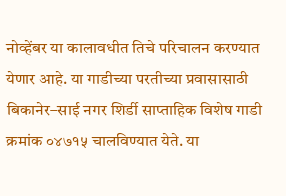नोव्हेंबर या कालावधीत तिचे परिचालन करण्यात येणार आहे. या गाडीच्या परतीच्या प्रवासासाठी बिकानेर–साई नगर शिर्डी साप्ताहिक विशेष गाडी क्रमांक ०४७१५ चालविण्यात येते. या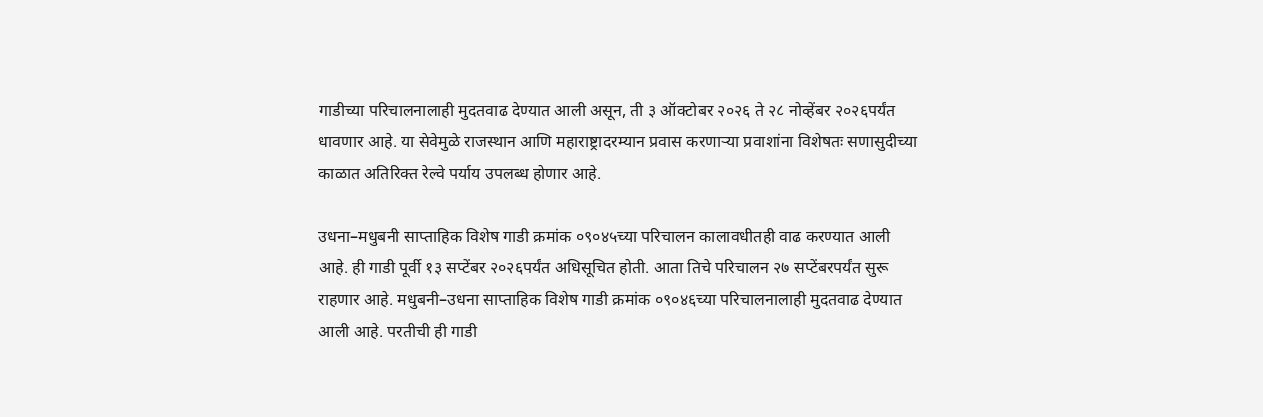गाडीच्या परिचालनालाही मुदतवाढ देण्यात आली असून, ती ३ ऑक्टोबर २०२६ ते २८ नोव्हेंबर २०२६पर्यंत धावणार आहे. या सेवेमुळे राजस्थान आणि महाराष्ट्रादरम्यान प्रवास करणाऱ्या प्रवाशांना विशेषतः सणासुदीच्या काळात अतिरिक्त रेल्वे पर्याय उपलब्ध होणार आहे.

उधना–मधुबनी साप्ताहिक विशेष गाडी क्रमांक ०९०४५च्या परिचालन कालावधीतही वाढ करण्यात आली आहे. ही गाडी पूर्वी १३ सप्टेंबर २०२६पर्यंत अधिसूचित होती. आता तिचे परिचालन २७ सप्टेंबरपर्यंत सुरू राहणार आहे. मधुबनी–उधना साप्ताहिक विशेष गाडी क्रमांक ०९०४६च्या परिचालनालाही मुदतवाढ देण्यात आली आहे. परतीची ही गाडी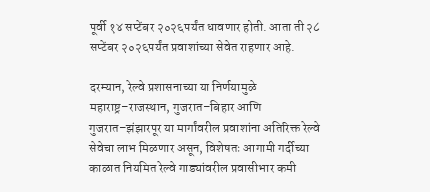पूर्वी १४ सप्टेंबर २०२६पर्यंत धावणार होती. आता ती २८ सप्टेंबर २०२६पर्यंत प्रवाशांच्या सेवेत राहणार आहे.

दरम्यान, रेल्वे प्रशासनाच्या या निर्णयामुळे महाराष्ट्र–राजस्थान, गुजरात–बिहार आणि गुजरात–झंझारपूर या मार्गांवरील प्रवाशांना अतिरिक्त रेल्वे सेवेचा लाभ मिळणार असून, विशेषतः आगामी गर्दीच्या काळात नियमित रेल्वे गाड्यांवरील प्रवासीभार कमी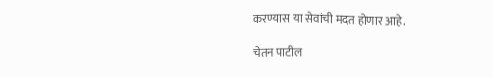करण्यास या सेवांची मदत होणार आहे.

चेतन पाटील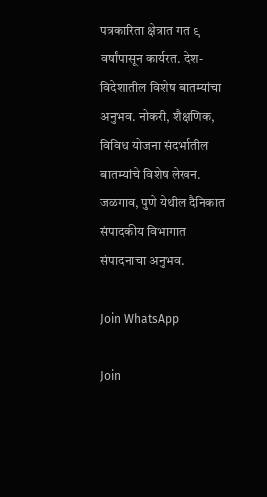पत्रकारिता क्षेत्रात गत ९ वर्षांपासून कार्यरत. देश-विदेशातील विशेष बातम्यांचा अनुभव. नोकरी, शैक्षणिक, विविध योजना संदर्भातील बातम्यांचे विशेष लेखन. जळगाव, पुणे येथील दैनिकात संपादकीय विभागात संपादनाचा अनुभव.

Join WhatsApp

Join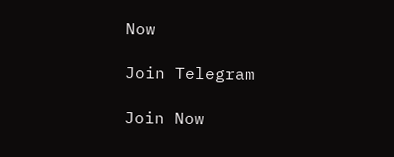Now

Join Telegram

Join Now